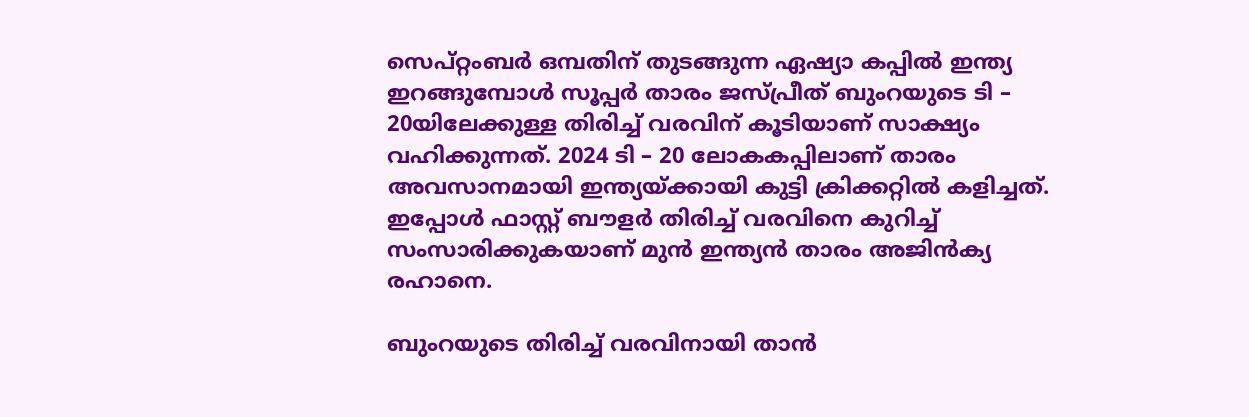സെപ്റ്റംബര്‍ ഒമ്പതിന് തുടങ്ങുന്ന ഏഷ്യാ കപ്പില്‍ ഇന്ത്യ ഇറങ്ങുമ്പോള്‍ സൂപ്പര്‍ താരം ജസ്പ്രീത് ബുംറയുടെ ടി – 20യിലേക്കുള്ള തിരിച്ച് വരവിന് കൂടിയാണ് സാക്ഷ്യം വഹിക്കുന്നത്. 2024 ടി – 20 ലോകകപ്പിലാണ് താരം അവസാനമായി ഇന്ത്യയ്ക്കായി കുട്ടി ക്രിക്കറ്റില്‍ കളിച്ചത്. ഇപ്പോള്‍ ഫാസ്റ്റ് ബൗളര്‍ തിരിച്ച് വരവിനെ കുറിച്ച് സംസാരിക്കുകയാണ് മുന്‍ ഇന്ത്യന്‍ താരം അജിന്‍ക്യ രഹാനെ.

ബുംറയുടെ തിരിച്ച് വരവിനായി താന്‍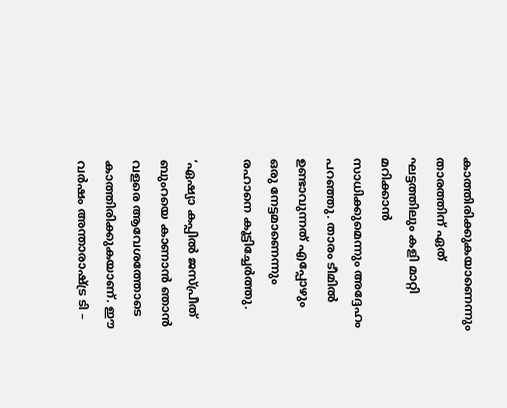കാത്തിരിക്കുകയാണെന്നും താരത്തിന് ഏത് ഘട്ടത്തിലും കളി മാറ്റി മറിക്കാന്‍ സാധിക്കുമെന്നും അദ്ദേഹം പറഞ്ഞു. താരം ടീമില്‍ ഉണ്ടാവുന്നത് എപ്പോഴും ഒരു നേട്ടമാണെന്നും രഹാനെ കൂട്ടിച്ചേര്‍ത്തു.

‘ഏഷ്യാ കപ്പില്‍ ജസ്പ്രീത് ബുംറയെ കാണാന്‍ ഞാന്‍ വളരെ ആവേശത്തോടെ കാത്തിരിക്കുകയാണ്. ഈ വര്‍ഷം അന്താരാഷ്ട്ര ടി –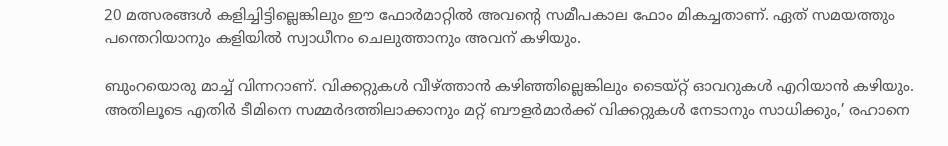20 മത്സരങ്ങള്‍ കളിച്ചിട്ടില്ലെങ്കിലും ഈ ഫോര്‍മാറ്റില്‍ അവന്റെ സമീപകാല ഫോം മികച്ചതാണ്. ഏത് സമയത്തും പന്തെറിയാനും കളിയില്‍ സ്വാധീനം ചെലുത്താനും അവന് കഴിയും.

ബുംറയൊരു മാച്ച് വിന്നറാണ്. വിക്കറ്റുകള്‍ വീഴ്ത്താന്‍ കഴിഞ്ഞില്ലെങ്കിലും ടൈയ്റ്റ് ഓവറുകള്‍ എറിയാന്‍ കഴിയും. അതിലൂടെ എതിര്‍ ടീമിനെ സമ്മര്‍ദത്തിലാക്കാനും മറ്റ് ബൗളര്‍മാര്‍ക്ക് വിക്കറ്റുകള്‍ നേടാനും സാധിക്കും,’ രഹാനെ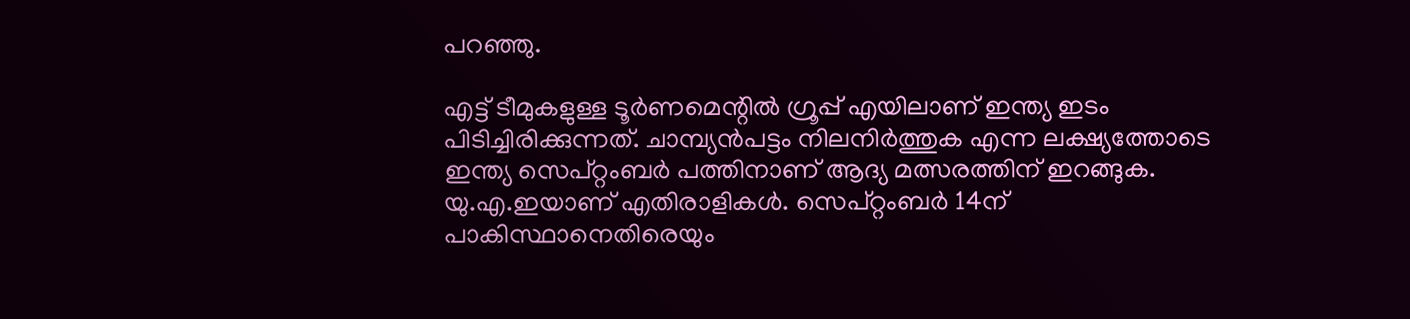പറഞ്ഞു.

എട്ട് ടീമുകളുള്ള ടൂര്‍ണമെന്റില്‍ ഗ്രൂപ്പ് എയിലാണ് ഇന്ത്യ ഇടം പിടിച്ചിരിക്കുന്നത്. ചാമ്പ്യന്‍പട്ടം നിലനിര്‍ത്തുക എന്ന ലക്ഷ്യത്തോടെ ഇന്ത്യ സെപ്റ്റംബര്‍ പത്തിനാണ് ആദ്യ മത്സരത്തിന് ഇറങ്ങുക. യു.എ.ഇയാണ് എതിരാളികള്‍. സെപ്റ്റംബര്‍ 14ന് പാകിസ്ഥാനെതിരെയും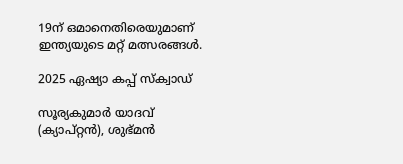19ന് ഒമാനെതിരെയുമാണ് ഇന്ത്യയുടെ മറ്റ് മത്സരങ്ങള്‍.

2025 ഏഷ്യാ കപ്പ് സ്‌ക്വാഡ്

സൂര്യകുമാര്‍ യാദവ് (ക്യാപ്റ്റന്‍), ശുഭ്മന്‍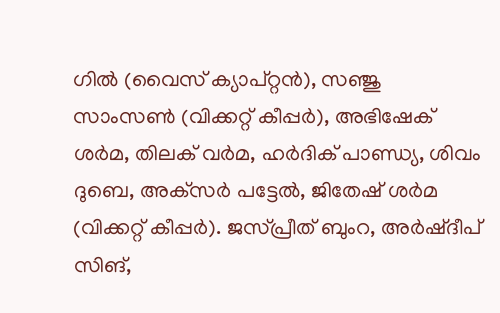ഗില്‍ (വൈസ് ക്യാപ്റ്റന്‍), സഞ്ജു സാംസണ്‍ (വിക്കറ്റ് കീപ്പര്‍), അഭിഷേക് ശര്‍മ, തിലക് വര്‍മ, ഹര്‍ദിക് പാണ്ഡ്യ, ശിവം ദുബെ, അക്‌സര്‍ പട്ടേല്‍, ജിതേഷ് ശര്‍മ (വിക്കറ്റ് കീപ്പര്‍). ജസ്പ്രീത് ബുംറ, അര്‍ഷ്ദീപ് സിങ്,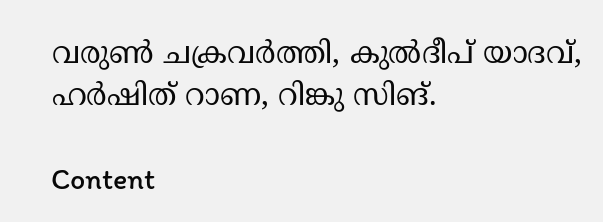വരുണ്‍ ചക്രവര്‍ത്തി, കുല്‍ദീപ് യാദവ്, ഹര്‍ഷിത് റാണ, റിങ്കു സിങ്.

Content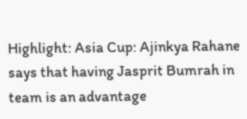Highlight: Asia Cup: Ajinkya Rahane says that having Jasprit Bumrah in team is an advantage